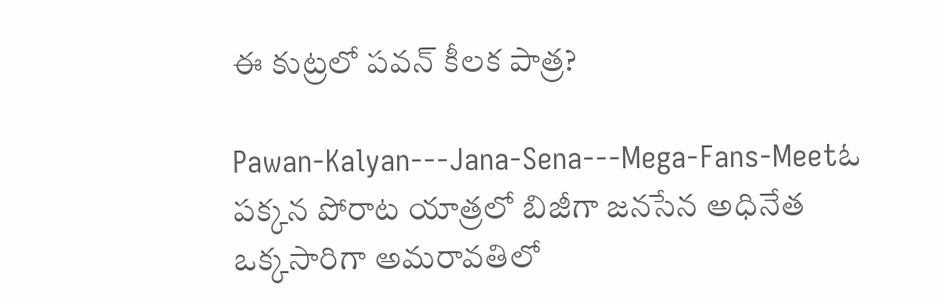ఈ కుట్రలో పవన్ కీలక పాత్ర?

Pawan-Kalyan---Jana-Sena---Mega-Fans-Meetఓ పక్కన పోరాట యాత్రలో బిజీగా జనసేన అధినేత ఒక్కసారిగా అమరావతిలో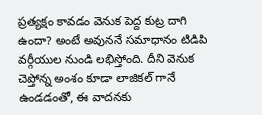ప్రత్యక్షం కావడం వెనుక పెద్ద కుట్ర దాగి ఉందా? అంటే అవుననే సమాధానం టిడిపి వర్గీయుల నుండి లభిస్తోంది. దీని వెనుక చెప్తోన్న అంశం కూడా లాజికల్ గానే ఉండడంతో, ఈ వాదనకు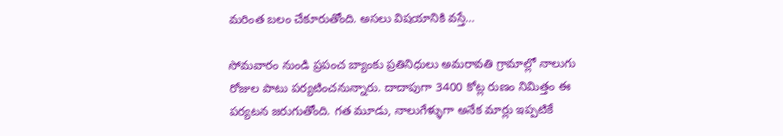మరింత బలం చేకూరుతోంది. అసలు విషయానికి వస్తే…

సోమవారం నుండి ప్రపంచ బ్యాంకు ప్రతినిధులు అమరావతి గ్రామాల్లో నాలుగు రోజుల పాటు పర్యటించనున్నారు. దాదాపుగా 3400 కోట్ల రుణం నిమిత్తం ఈ పర్యటన జరుగుతోంది. గత మూడు, నాలుగేళ్ళుగా అనేక మార్లు ఇప్పటికే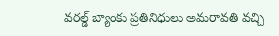వరల్డ్ బ్యాంకు ప్రతినిధులు అమరావతి వచ్చి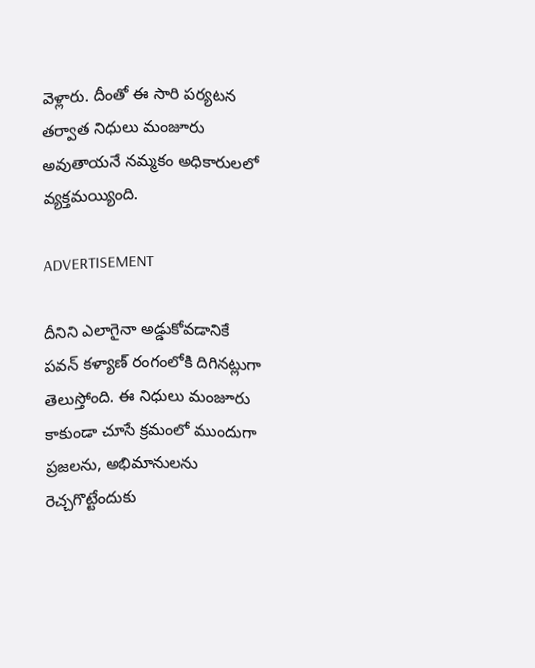వెళ్లారు. దీంతో ఈ సారి పర్యటన తర్వాత నిధులు మంజూరు అవుతాయనే నమ్మకం అధికారులలో వ్యక్తమయ్యింది.

ADVERTISEMENT

దీనిని ఎలాగైనా అడ్డుకోవడానికే పవన్ కళ్యాణ్ రంగంలోకి దిగినట్లుగా తెలుస్తోంది. ఈ నిధులు మంజూరు కాకుండా చూసే క్రమంలో ముందుగా ప్రజలను, అభిమానులను రెచ్చగొట్టేందుకు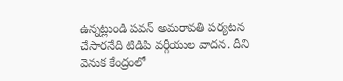ఉన్నట్లుండి పవన్ అమరావతి పర్యటన చేసారనేది టిడిపి వర్గీయుల వాదన. దీని వెనుక కేంద్రంలో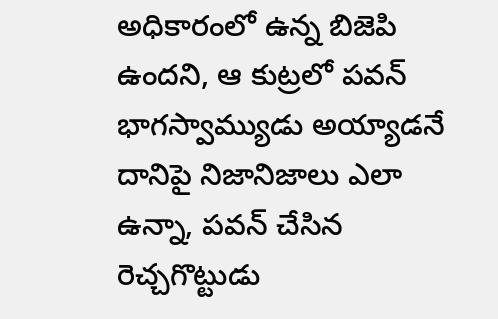అధికారంలో ఉన్న బిజెపి ఉందని, ఆ కుట్రలో పవన్ భాగస్వామ్యుడు అయ్యాడనే దానిపై నిజానిజాలు ఎలా ఉన్నా, పవన్ చేసిన రెచ్చగొట్టుడు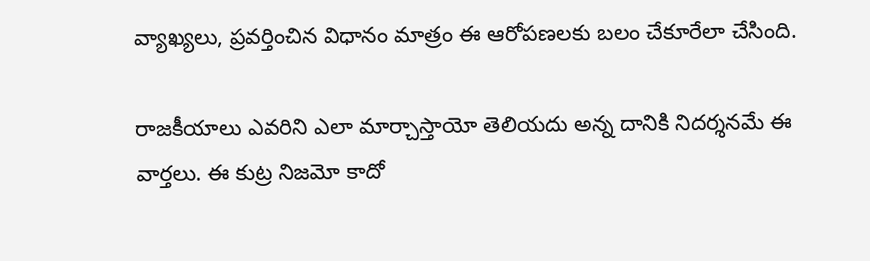వ్యాఖ్యలు, ప్రవర్తించిన విధానం మాత్రం ఈ ఆరోపణలకు బలం చేకూరేలా చేసింది.

రాజకీయాలు ఎవరిని ఎలా మార్చాస్తాయో తెలియదు అన్న దానికి నిదర్శనమే ఈ వార్తలు. ఈ కుట్ర నిజమో కాదో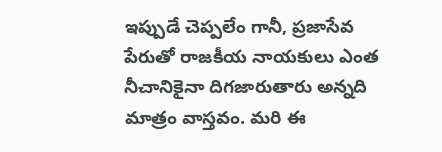ఇప్పుడే చెప్పలేం గానీ, ప్రజాసేవ పేరుతో రాజకీయ నాయకులు ఎంత నీచానికైనా దిగజారుతారు అన్నది మాత్రం వాస్తవం. మరి ఈ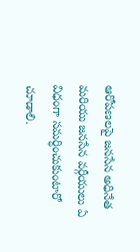ఆరోపణలపై జనసేన అధినేత మరియు జనసేన వర్గీయులు ఏ విధంగా సమర్ధించుకుంటారో చూడాలి.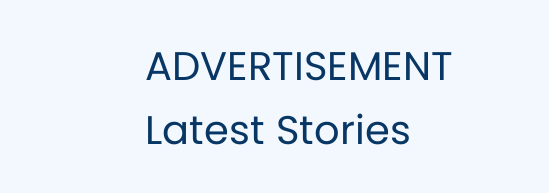ADVERTISEMENT
Latest Stories